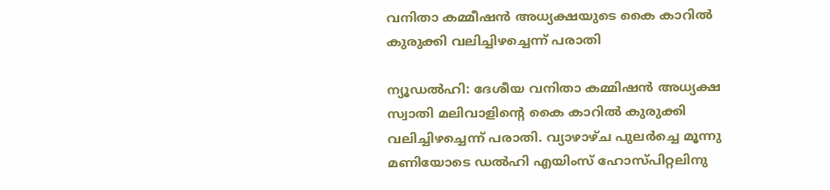വനിതാ കമ്മീഷന്‍ അധ്യക്ഷയുടെ കൈ കാറില്‍ കുരുക്കി വലിച്ചിഴച്ചെന്ന് പരാതി

ന്യൂഡല്‍ഹി: ദേശീയ വനിതാ കമ്മിഷന്‍ അധ്യക്ഷ സ്വാതി മലിവാളിന്റെ കൈ കാറില്‍ കുരുക്കി വലിച്ചിഴച്ചെന്ന് പരാതി. വ്യാഴാഴ്ച പുലര്‍ച്ചെ മൂന്നു മണിയോടെ ഡല്‍ഹി എയിംസ് ഹോസ്പിറ്റലിനു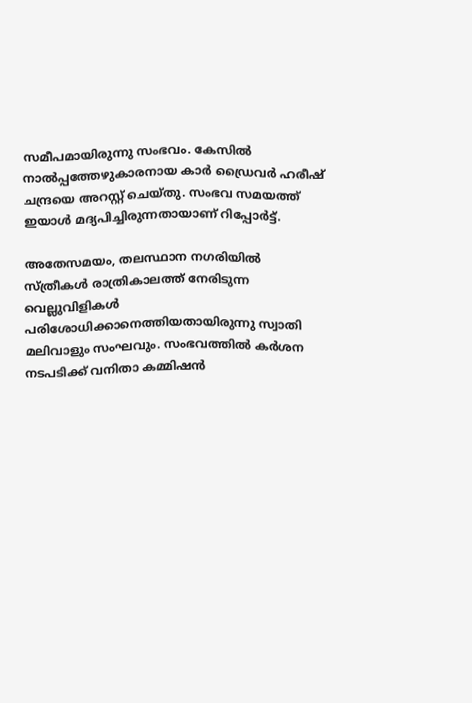സമീപമായിരുന്നു സംഭവം. കേസില്‍ നാല്‍പ്പത്തേഴുകാരനായ കാര്‍ ഡ്രൈവര്‍ ഹരീഷ് ചന്ദ്രയെ അറസ്റ്റ് ചെയ്തു. സംഭവ സമയത്ത് ഇയാള്‍ മദ്യപിച്ചിരുന്നതായാണ് റിപ്പോര്‍ട്ട്.

അതേസമയം, തലസ്ഥാന നഗരിയില്‍ സ്ത്രീകള്‍ രാത്രികാലത്ത് നേരിടുന്ന വെല്ലുവിളികള്‍ പരിശോധിക്കാനെത്തിയതായിരുന്നു സ്വാതി മലിവാളും സംഘവും. സംഭവത്തില്‍ കര്‍ശന നടപടിക്ക് വനിതാ കമ്മിഷന്‍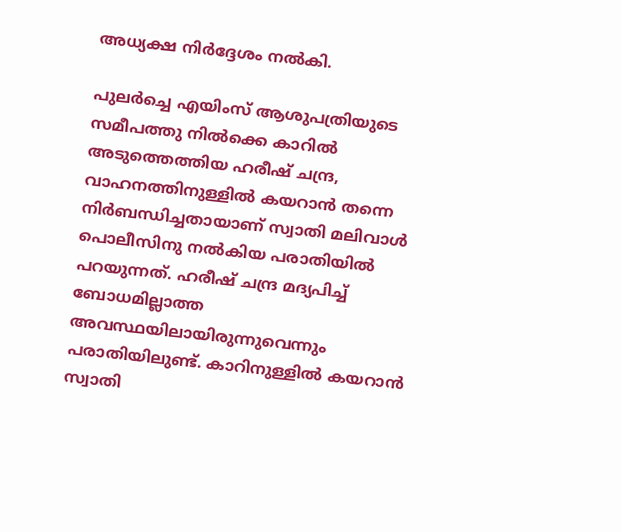അധ്യക്ഷ നിര്‍ദ്ദേശം നല്‍കി.

പുലര്‍ച്ചെ എയിംസ് ആശുപത്രിയുടെ സമീപത്തു നില്‍ക്കെ കാറില്‍ അടുത്തെത്തിയ ഹരീഷ് ചന്ദ്ര, വാഹനത്തിനുള്ളില്‍ കയറാന്‍ തന്നെ നിര്‍ബന്ധിച്ചതായാണ് സ്വാതി മലിവാള്‍ പൊലീസിനു നല്‍കിയ പരാതിയില്‍ പറയുന്നത്. ഹരീഷ് ചന്ദ്ര മദ്യപിച്ച് ബോധമില്ലാത്ത അവസ്ഥയിലായിരുന്നുവെന്നും പരാതിയിലുണ്ട്. കാറിനുള്ളില്‍ കയറാന്‍ സ്വാതി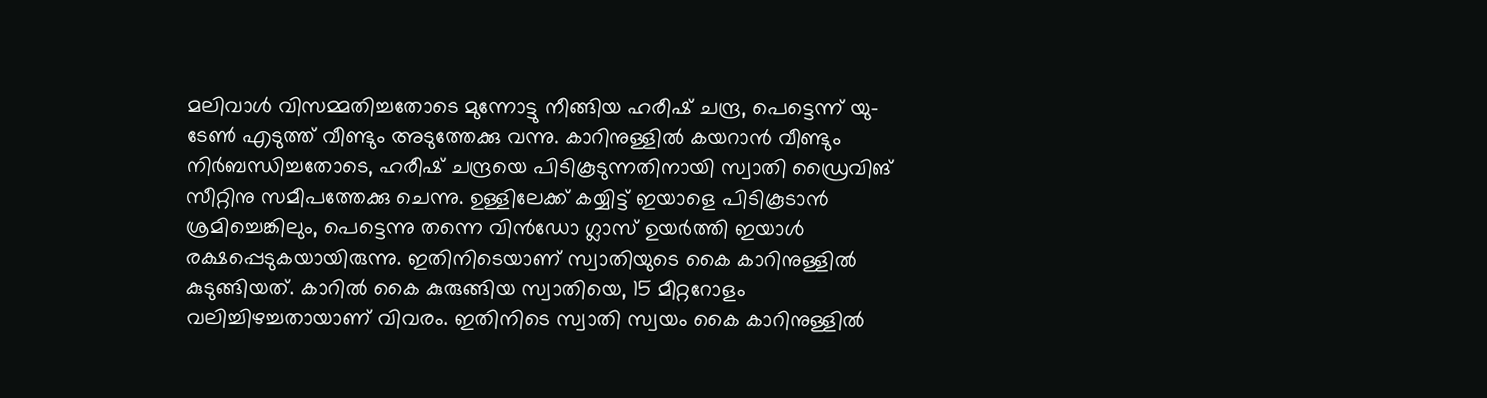മലിവാള്‍ വിസമ്മതിച്ചതോടെ മുന്നോട്ടു നീങ്ങിയ ഹരീഷ് ചന്ദ്ര, പെട്ടെന്ന് യു-ടേണ്‍ എടുത്ത് വീണ്ടും അടുത്തേക്കു വന്നു. കാറിനുള്ളില്‍ കയറാന്‍ വീണ്ടും നിര്‍ബന്ധിച്ചതോടെ, ഹരീഷ് ചന്ദ്രയെ പിടികൂടുന്നതിനായി സ്വാതി ഡ്രൈവിങ് സീറ്റിനു സമീപത്തേക്കു ചെന്നു. ഉള്ളിലേക്ക് കയ്യിട്ട് ഇയാളെ പിടികൂടാന്‍ ശ്രമിച്ചെങ്കിലും, പെട്ടെന്നു തന്നെ വിന്‍ഡോ ഗ്ലാസ് ഉയര്‍ത്തി ഇയാള്‍ രക്ഷപ്പെടുകയായിരുന്നു. ഇതിനിടെയാണ് സ്വാതിയുടെ കൈ കാറിനുള്ളില്‍ കുടുങ്ങിയത്. കാറില്‍ കൈ കുരുങ്ങിയ സ്വാതിയെ, 15 മീറ്ററോളം വലിച്ചിഴച്ചതായാണ് വിവരം. ഇതിനിടെ സ്വാതി സ്വയം കൈ കാറിനുള്ളില്‍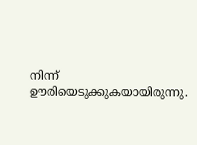നിന്ന് ഊരിയെടുക്കുകയായിരുന്നു.